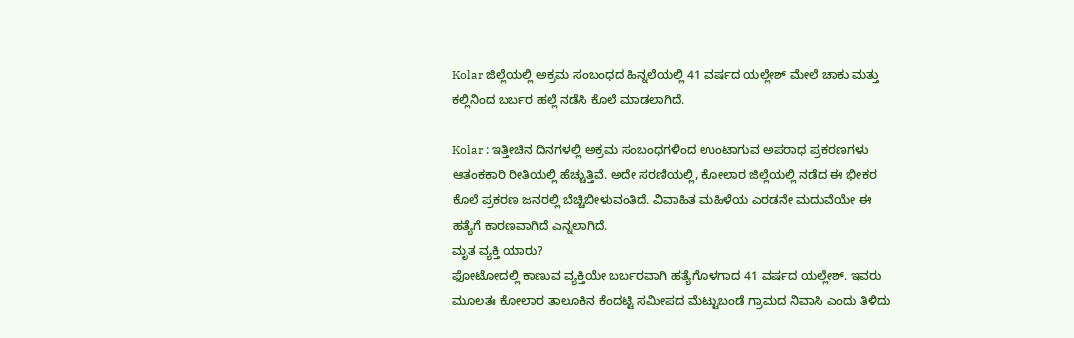Kolar ಜಿಲ್ಲೆಯಲ್ಲಿ ಅಕ್ರಮ ಸಂಬಂಧದ ಹಿನ್ನಲೆಯಲ್ಲಿ 41 ವರ್ಷದ ಯಲ್ಲೇಶ್ ಮೇಲೆ ಚಾಕು ಮತ್ತು ಕಲ್ಲಿನಿಂದ ಬರ್ಬರ ಹಲ್ಲೆ ನಡೆಸಿ ಕೊಲೆ ಮಾಡಲಾಗಿದೆ.

Kolar : ಇತ್ತೀಚಿನ ದಿನಗಳಲ್ಲಿ ಅಕ್ರಮ ಸಂಬಂಧಗಳಿಂದ ಉಂಟಾಗುವ ಅಪರಾಧ ಪ್ರಕರಣಗಳು ಆತಂಕಕಾರಿ ರೀತಿಯಲ್ಲಿ ಹೆಚ್ಚುತ್ತಿವೆ. ಅದೇ ಸರಣಿಯಲ್ಲಿ, ಕೋಲಾರ ಜಿಲ್ಲೆಯಲ್ಲಿ ನಡೆದ ಈ ಭೀಕರ ಕೊಲೆ ಪ್ರಕರಣ ಜನರಲ್ಲಿ ಬೆಚ್ಚಿಬೀಳುವಂತಿದೆ. ವಿವಾಹಿತ ಮಹಿಳೆಯ ಎರಡನೇ ಮದುವೆಯೇ ಈ ಹತ್ಯೆಗೆ ಕಾರಣವಾಗಿದೆ ಎನ್ನಲಾಗಿದೆ.
ಮೃತ ವ್ಯಕ್ತಿ ಯಾರು?
ಫೋಟೋದಲ್ಲಿ ಕಾಣುವ ವ್ಯಕ್ತಿಯೇ ಬರ್ಬರವಾಗಿ ಹತ್ಯೆಗೊಳಗಾದ 41 ವರ್ಷದ ಯಲ್ಲೇಶ್. ಇವರು ಮೂಲತಃ ಕೋಲಾರ ತಾಲೂಕಿನ ಕೆಂದಟ್ಟಿ ಸಮೀಪದ ಮೆಟ್ಟುಬಂಡೆ ಗ್ರಾಮದ ನಿವಾಸಿ ಎಂದು ತಿಳಿದು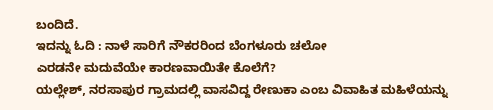ಬಂದಿದೆ.
ಇದನ್ನು ಓದಿ : ನಾಳೆ ಸಾರಿಗೆ ನೌಕರರಿಂದ ಬೆಂಗಳೂರು ಚಲೋ
ಎರಡನೇ ಮದುವೆಯೇ ಕಾರಣವಾಯಿತೇ ಕೊಲೆಗೆ?
ಯಲ್ಲೇಶ್, ನರಸಾಪುರ ಗ್ರಾಮದಲ್ಲಿ ವಾಸವಿದ್ದ ರೇಣುಕಾ ಎಂಬ ವಿವಾಹಿತ ಮಹಿಳೆಯನ್ನು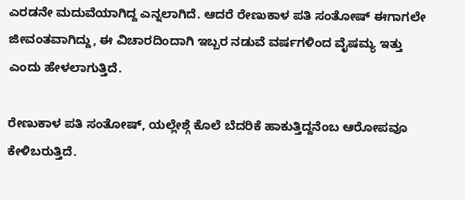ಎರಡನೇ ಮದುವೆಯಾಗಿದ್ದ ಎನ್ನಲಾಗಿದೆ. ಆದರೆ ರೇಣುಕಾಳ ಪತಿ ಸಂತೋಷ್ ಈಗಾಗಲೇ ಜೀವಂತವಾಗಿದ್ದು, ಈ ವಿಚಾರದಿಂದಾಗಿ ಇಬ್ಬರ ನಡುವೆ ವರ್ಷಗಳಿಂದ ವೈಷಮ್ಯ ಇತ್ತು ಎಂದು ಹೇಳಲಾಗುತ್ತಿದೆ.

ರೇಣುಕಾಳ ಪತಿ ಸಂತೋಷ್, ಯಲ್ಲೇಶ್ಗೆ ಕೊಲೆ ಬೆದರಿಕೆ ಹಾಕುತ್ತಿದ್ದನೆಂಬ ಆರೋಪವೂ ಕೇಳಿಬರುತ್ತಿದೆ.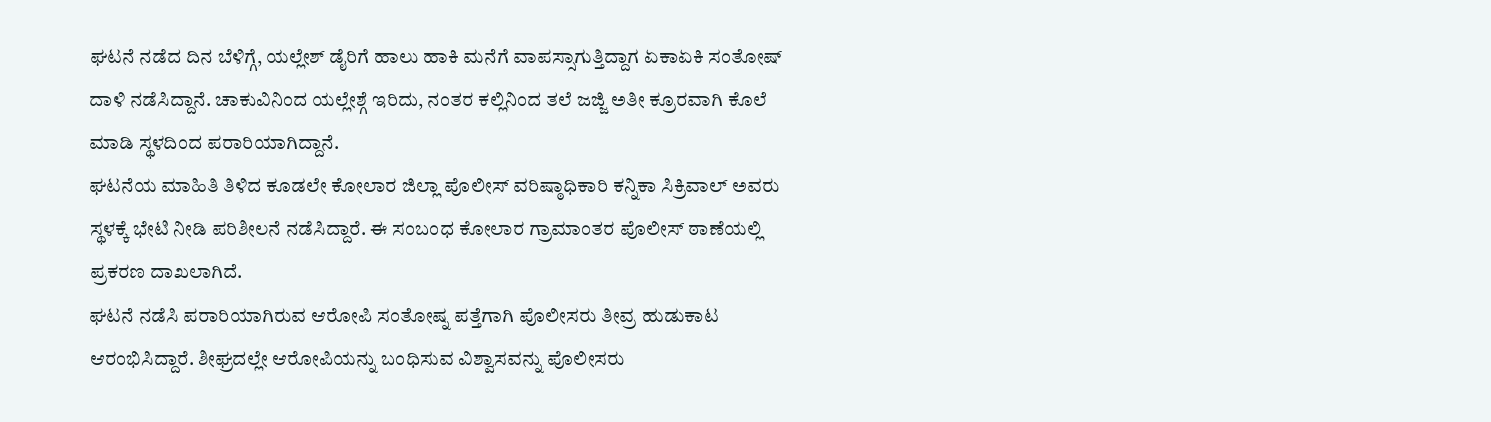ಘಟನೆ ನಡೆದ ದಿನ ಬೆಳಿಗ್ಗೆ, ಯಲ್ಲೇಶ್ ಡೈರಿಗೆ ಹಾಲು ಹಾಕಿ ಮನೆಗೆ ವಾಪಸ್ಸಾಗುತ್ತಿದ್ದಾಗ ಏಕಾಏಕಿ ಸಂತೋಷ್ ದಾಳಿ ನಡೆಸಿದ್ದಾನೆ. ಚಾಕುವಿನಿಂದ ಯಲ್ಲೇಶ್ಗೆ ಇರಿದು, ನಂತರ ಕಲ್ಲಿನಿಂದ ತಲೆ ಜಜ್ಜಿ ಅತೀ ಕ್ರೂರವಾಗಿ ಕೊಲೆ ಮಾಡಿ ಸ್ಥಳದಿಂದ ಪರಾರಿಯಾಗಿದ್ದಾನೆ.
ಘಟನೆಯ ಮಾಹಿತಿ ತಿಳಿದ ಕೂಡಲೇ ಕೋಲಾರ ಜಿಲ್ಲಾ ಪೊಲೀಸ್ ವರಿಷ್ಠಾಧಿಕಾರಿ ಕನ್ನಿಕಾ ಸಿಕ್ರಿವಾಲ್ ಅವರು ಸ್ಥಳಕ್ಕೆ ಭೇಟಿ ನೀಡಿ ಪರಿಶೀಲನೆ ನಡೆಸಿದ್ದಾರೆ. ಈ ಸಂಬಂಧ ಕೋಲಾರ ಗ್ರಾಮಾಂತರ ಪೊಲೀಸ್ ಠಾಣೆಯಲ್ಲಿ ಪ್ರಕರಣ ದಾಖಲಾಗಿದೆ.
ಘಟನೆ ನಡೆಸಿ ಪರಾರಿಯಾಗಿರುವ ಆರೋಪಿ ಸಂತೋಷ್ನ ಪತ್ತೆಗಾಗಿ ಪೊಲೀಸರು ತೀವ್ರ ಹುಡುಕಾಟ ಆರಂಭಿಸಿದ್ದಾರೆ. ಶೀಘ್ರದಲ್ಲೇ ಆರೋಪಿಯನ್ನು ಬಂಧಿಸುವ ವಿಶ್ವಾಸವನ್ನು ಪೊಲೀಸರು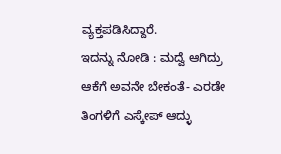ವ್ಯಕ್ತಪಡಿಸಿದ್ದಾರೆ.
ಇದನ್ನು ನೋಡಿ : ಮದ್ವೆ ಆಗಿದ್ರು ಆಕೆಗೆ ಅವನೇ ಬೇಕಂತೆ- ಎರಡೇ ತಿಂಗಳಿಗೆ ಎಸ್ಕೇಪ್ ಆದ್ಳು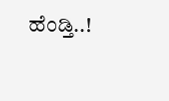ಹೆಂಡ್ತಿ..!